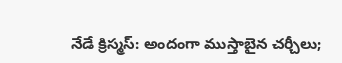నేడే క్రిస్మస్: అందంగా ముస్తాబైన చర్చీలు;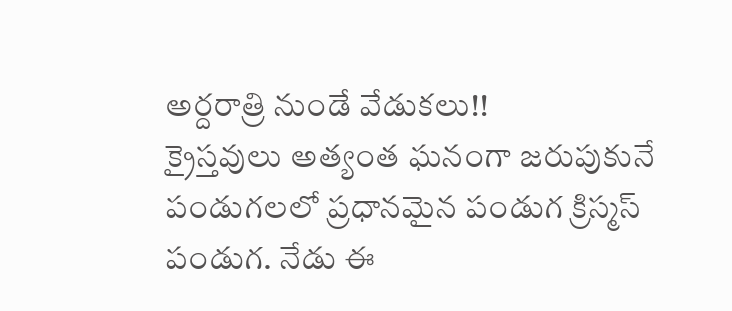అర్దరాత్రి నుండే వేడుకలు!!
క్రైస్తవులు అత్యంత ఘనంగా జరుపుకునే పండుగలలో ప్రధానమైన పండుగ క్రిస్మస్ పండుగ. నేడు ఈ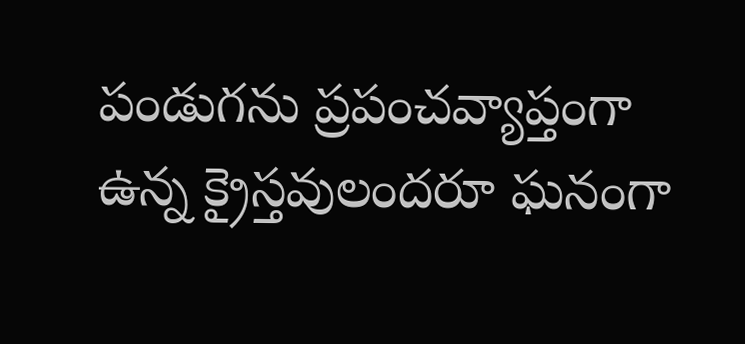పండుగను ప్రపంచవ్యాప్తంగా ఉన్న క్రైస్తవులందరూ ఘనంగా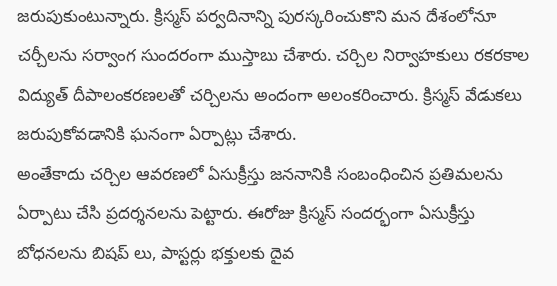జరుపుకుంటున్నారు. క్రిస్మస్ పర్వదినాన్ని పురస్కరించుకొని మన దేశంలోనూ చర్చీలను సర్వాంగ సుందరంగా ముస్తాబు చేశారు. చర్చిల నిర్వాహకులు రకరకాల విద్యుత్ దీపాలంకరణలతో చర్చిలను అందంగా అలంకరించారు. క్రిస్మస్ వేడుకలు జరుపుకోవడానికి ఘనంగా ఏర్పాట్లు చేశారు.
అంతేకాదు చర్చిల ఆవరణలో ఏసుక్రీస్తు జననానికి సంబంధించిన ప్రతిమలను ఏర్పాటు చేసి ప్రదర్శనలను పెట్టారు. ఈరోజు క్రిస్మస్ సందర్భంగా ఏసుక్రీస్తు బోధనలను బిషప్ లు, పాస్టర్లు భక్తులకు దైవ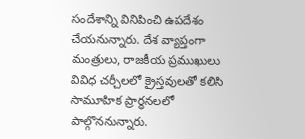సందేశాన్ని వినిపించి ఉపదేశం చేయనున్నారు. దేశ వ్యాప్తంగా మంత్రులు, రాజకీయ ప్రముఖులు వివిధ చర్చీలలో క్రైస్తవులతో కలిసి సామూహిక ప్రార్ధనలలో పాల్గొననున్నారు.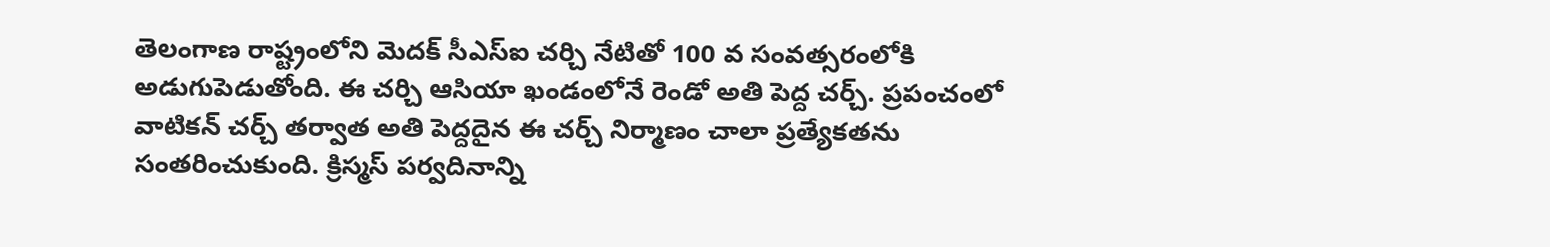తెలంగాణ రాష్ట్రంలోని మెదక్ సీఎస్ఐ చర్చి నేటితో 100 వ సంవత్సరంలోకి అడుగుపెడుతోంది. ఈ చర్చి ఆసియా ఖండంలోనే రెండో అతి పెద్ద చర్చ్. ప్రపంచంలో వాటికన్ చర్చ్ తర్వాత అతి పెద్దదైన ఈ చర్చ్ నిర్మాణం చాలా ప్రత్యేకతను సంతరించుకుంది. క్రిస్మస్ పర్వదినాన్ని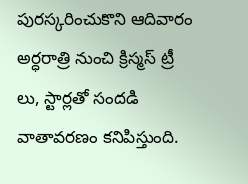పురస్కరించుకొని ఆదివారం అర్ధరాత్రి నుంచి క్రిస్మస్ ట్రీ లు, స్టార్లతో సందడి వాతావరణం కనిపిస్తుంది.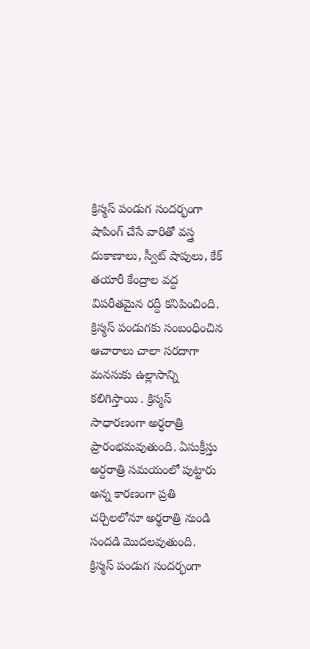క్రిస్మస్ పండుగ సందర్భంగా షాపింగ్ చేసే వారితో వస్త్ర దుకాణాలు, స్వీట్ షాపులు, కేక్ తయారీ కేంద్రాల వద్ద విపరీతమైన రద్దీ కనిపించింది. క్రిస్మస్ పండుగకు సంబంధించిన ఆచారాలు చాలా సరదాగా మనసుకు ఉల్లాసాన్ని కలిగిస్తాయి . క్రిస్మస్ సాధారణంగా అర్ధరాత్రి ప్రారంభమవుతుంది. ఏసుక్రీస్తు అర్దరాత్రి సమయంలో పుట్టారు అన్న కారణంగా ప్రతి చర్చిలలోనూ అర్థరాత్రి నుండి సందడి మొదలవుతుంది.
క్రిస్మస్ పండుగ సందర్భంగా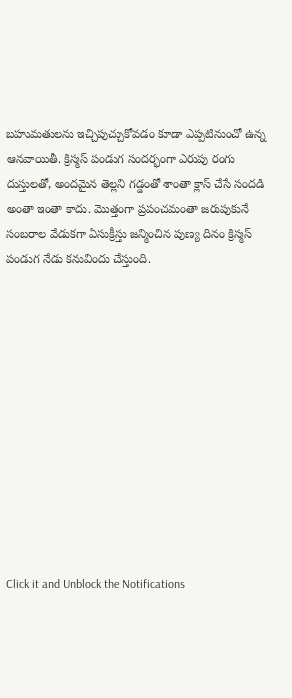బహుమతులను ఇచ్చిపుచ్చుకోవడం కూడా ఎప్పటినుంచో ఉన్న ఆనవాయితీ. క్రిస్మస్ పండుగ సందర్భంగా ఎరుపు రంగు దుస్తులతో, అందమైన తెల్లని గడ్డంతో శాంతా క్లాస్ చేసే సందడి అంతా ఇంతా కాదు. మొత్తంగా ప్రపంచమంతా జరుపుకునే సంబరాల వేడుకగా ఏసుక్రీస్తు జన్మించిన పుణ్య దినం క్రిస్మస్ పండుగ నేడు కనువిందు చేస్తుంది.












Click it and Unblock the Notifications